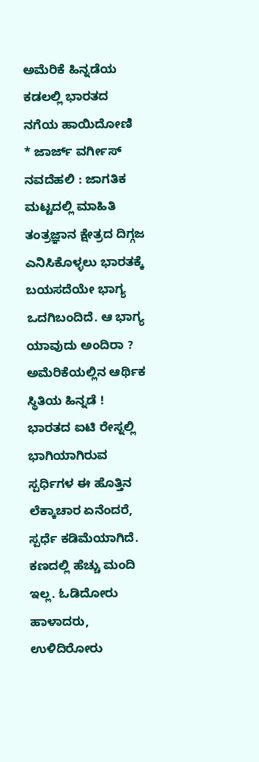ಅಮೆರಿಕೆ ಹಿನ್ನಡೆಯ ಕಡಲಲ್ಲಿ ಭಾರತದ ನಗೆಯ ಹಾಯಿದೋಣಿ
* ಜಾರ್ಜ್ ವರ್ಗೀಸ್
ನವದೆಹಲಿ : ಜಾಗತಿಕ ಮಟ್ಟದಲ್ಲಿ ಮಾಹಿತಿ ತಂತ್ರಜ್ಞಾನ ಕ್ಷೇತ್ರದ ದಿಗ್ಗಜ ಎನಿಸಿಕೊಳ್ಳಲು ಭಾರತಕ್ಕೆ ಬಯಸದೆಯೇ ಭಾಗ್ಯ ಒದಗಿಬಂದಿದೆ. ಆ ಭಾಗ್ಯ ಯಾವುದು ಅಂದಿರಾ ? ಅಮೆರಿಕೆಯಲ್ಲಿನ ಆರ್ಥಿಕ ಸ್ಥಿತಿಯ ಹಿನ್ನಡೆ !
ಭಾರತದ ಐಟಿ ರೇಸ್ನಲ್ಲಿ ಭಾಗಿಯಾಗಿರುವ ಸ್ಪರ್ಧಿಗಳ ಈ ಹೊತ್ತಿನ ಲೆಕ್ಕಾಚಾರ ಏನೆಂದರೆ, ಸ್ಪರ್ಧೆ ಕಡಿಮೆಯಾಗಿದೆ. ಕಣದಲ್ಲಿ ಹೆಚ್ಚು ಮಂದಿ ಇಲ್ಲ. ಓಡಿದೋರು ಹಾಳಾದರು, ಉಳಿದಿರೋರು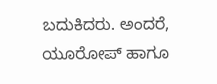ಬದುಕಿದರು. ಅಂದರೆ, ಯೂರೋಪ್ ಹಾಗೂ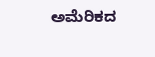ಅಮೆರಿಕದ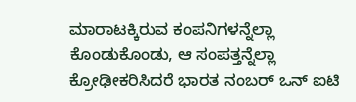ಮಾರಾಟಕ್ಕಿರುವ ಕಂಪನಿಗಳನ್ನೆಲ್ಲಾ ಕೊಂಡುಕೊಂಡು, ಆ ಸಂಪತ್ತನ್ನೆಲ್ಲಾ ಕ್ರೋಢೀಕರಿಸಿದರೆ ಭಾರತ ನಂಬರ್ ಒನ್ ಐಟಿ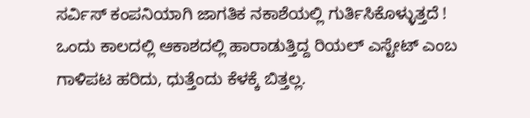ಸರ್ವಿಸ್ ಕಂಪನಿಯಾಗಿ ಜಾಗತಿಕ ನಕಾಶೆಯಲ್ಲಿ ಗುರ್ತಿಸಿಕೊಳ್ಳುತ್ತದೆ !
ಒಂದು ಕಾಲದಲ್ಲಿ ಆಕಾಶದಲ್ಲಿ ಹಾರಾಡುತ್ತಿದ್ದ ರಿಯಲ್ ಎಸ್ಟೇಟ್ ಎಂಬ ಗಾಳಿಪಟ ಹರಿದು, ಧುತ್ತೆಂದು ಕೆಳಕ್ಕೆ ಬಿತ್ತಲ್ಲ.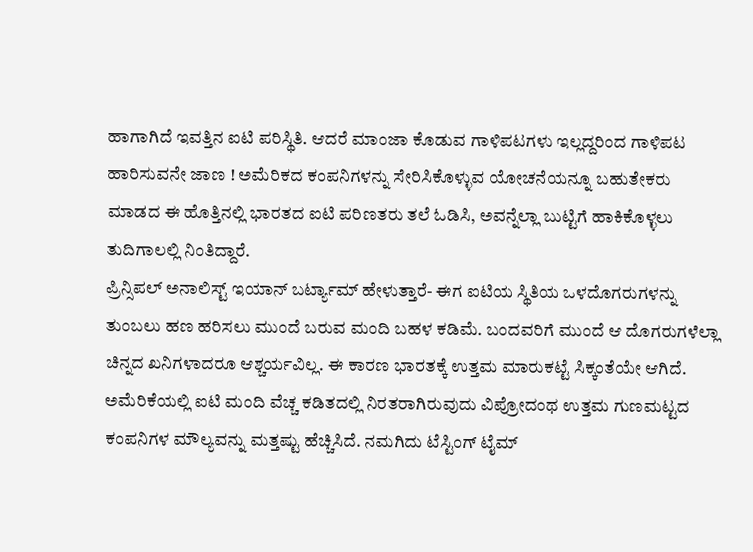ಹಾಗಾಗಿದೆ ಇವತ್ತಿನ ಐಟಿ ಪರಿಸ್ಥಿತಿ. ಆದರೆ ಮಾಂಜಾ ಕೊಡುವ ಗಾಳಿಪಟಗಳು ಇಲ್ಲದ್ದರಿಂದ ಗಾಳಿಪಟ ಹಾರಿಸುವನೇ ಜಾಣ ! ಅಮೆರಿಕದ ಕಂಪನಿಗಳನ್ನು ಸೇರಿಸಿಕೊಳ್ಳುವ ಯೋಚನೆಯನ್ನೂ ಬಹುತೇಕರು ಮಾಡದ ಈ ಹೊತ್ತಿನಲ್ಲಿ ಭಾರತದ ಐಟಿ ಪರಿಣತರು ತಲೆ ಓಡಿಸಿ, ಅವನ್ನೆಲ್ಲಾ ಬುಟ್ಟಿಗೆ ಹಾಕಿಕೊಳ್ಳಲು ತುದಿಗಾಲಲ್ಲಿ ನಿಂತಿದ್ದಾರೆ.
ಪ್ರಿನ್ಸಿಪಲ್ ಅನಾಲಿಸ್ಟ್ ಇಯಾನ್ ಬರ್ಟ್ಯಾಮ್ ಹೇಳುತ್ತಾರೆ- ಈಗ ಐಟಿಯ ಸ್ಥಿತಿಯ ಒಳದೊಗರುಗಳನ್ನು ತುಂಬಲು ಹಣ ಹರಿಸಲು ಮುಂದೆ ಬರುವ ಮಂದಿ ಬಹಳ ಕಡಿಮೆ. ಬಂದವರಿಗೆ ಮುಂದೆ ಆ ದೊಗರುಗಳೆಲ್ಲಾ ಚಿನ್ನದ ಖನಿಗಳಾದರೂ ಆಶ್ಚರ್ಯವಿಲ್ಲ. ಈ ಕಾರಣ ಭಾರತಕ್ಕೆ ಉತ್ತಮ ಮಾರುಕಟ್ಟೆ ಸಿಕ್ಕಂತೆಯೇ ಆಗಿದೆ.
ಅಮೆರಿಕೆಯಲ್ಲಿ ಐಟಿ ಮಂದಿ ವೆಚ್ಚ ಕಡಿತದಲ್ಲಿ ನಿರತರಾಗಿರುವುದು ವಿಪ್ರೋದಂಥ ಉತ್ತಮ ಗುಣಮಟ್ಟದ ಕಂಪನಿಗಳ ಮೌಲ್ಯವನ್ನು ಮತ್ತಷ್ಟು ಹೆಚ್ಚಿಸಿದೆ. ನಮಗಿದು ಟೆಸ್ಟಿಂಗ್ ಟೈಮ್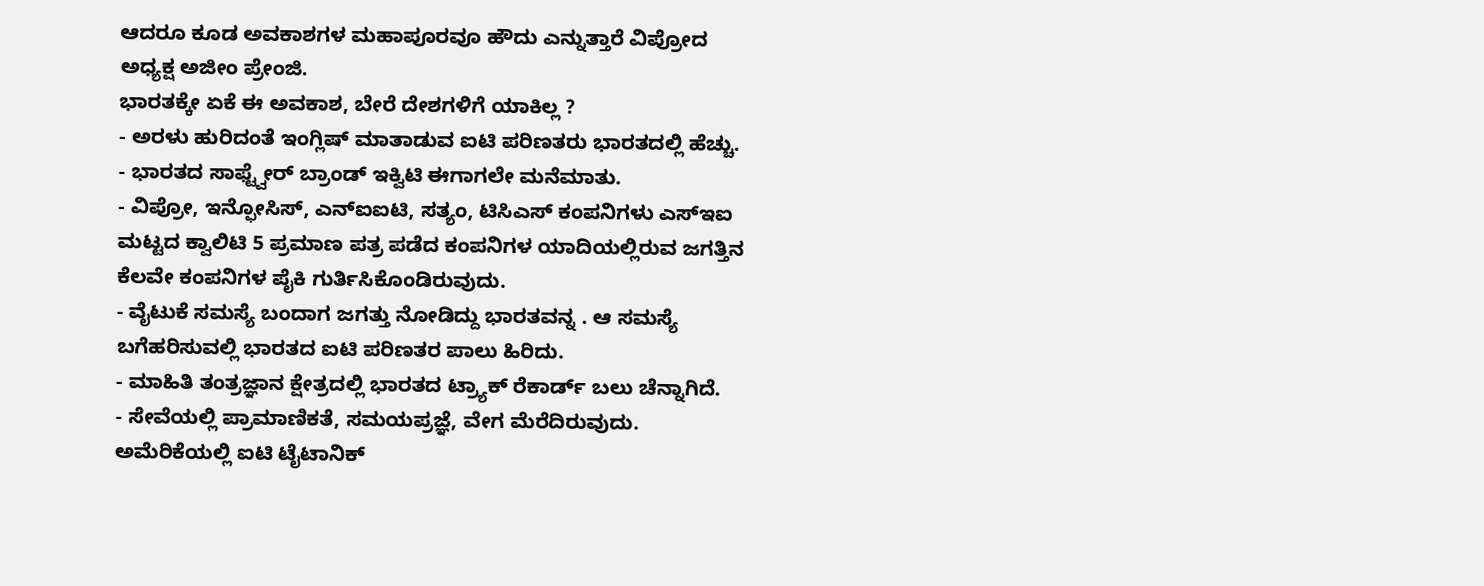ಆದರೂ ಕೂಡ ಅವಕಾಶಗಳ ಮಹಾಪೂರವೂ ಹೌದು ಎನ್ನುತ್ತಾರೆ ವಿಪ್ರೋದ ಅಧ್ಯಕ್ಷ ಅಜೀಂ ಪ್ರೇಂಜಿ.
ಭಾರತಕ್ಕೇ ಏಕೆ ಈ ಅವಕಾಶ, ಬೇರೆ ದೇಶಗಳಿಗೆ ಯಾಕಿಲ್ಲ ?
- ಅರಳು ಹುರಿದಂತೆ ಇಂಗ್ಲಿಷ್ ಮಾತಾಡುವ ಐಟಿ ಪರಿಣತರು ಭಾರತದಲ್ಲಿ ಹೆಚ್ಚು.
- ಭಾರತದ ಸಾಫ್ಟ್ವೇರ್ ಬ್ರಾಂಡ್ ಇಕ್ವಿಟಿ ಈಗಾಗಲೇ ಮನೆಮಾತು.
- ವಿಪ್ರೋ, ಇನ್ಫೋಸಿಸ್, ಎನ್ಐಐಟಿ, ಸತ್ಯಂ, ಟಿಸಿಎಸ್ ಕಂಪನಿಗಳು ಎಸ್ಇಐ ಮಟ್ಟದ ಕ್ವಾಲಿಟಿ 5 ಪ್ರಮಾಣ ಪತ್ರ ಪಡೆದ ಕಂಪನಿಗಳ ಯಾದಿಯಲ್ಲಿರುವ ಜಗತ್ತಿನ ಕೆಲವೇ ಕಂಪನಿಗಳ ಪೈಕಿ ಗುರ್ತಿಸಿಕೊಂಡಿರುವುದು.
- ವೈಟುಕೆ ಸಮಸ್ಯೆ ಬಂದಾಗ ಜಗತ್ತು ನೋಡಿದ್ದು ಭಾರತವನ್ನ . ಆ ಸಮಸ್ಯೆ ಬಗೆಹರಿಸುವಲ್ಲಿ ಭಾರತದ ಐಟಿ ಪರಿಣತರ ಪಾಲು ಹಿರಿದು.
- ಮಾಹಿತಿ ತಂತ್ರಜ್ಞಾನ ಕ್ಷೇತ್ರದಲ್ಲಿ ಭಾರತದ ಟ್ರ್ಯಾಕ್ ರೆಕಾರ್ಡ್ ಬಲು ಚೆನ್ನಾಗಿದೆ.
- ಸೇವೆಯಲ್ಲಿ ಪ್ರಾಮಾಣಿಕತೆ, ಸಮಯಪ್ರಜ್ಞೆ, ವೇಗ ಮೆರೆದಿರುವುದು.
ಅಮೆರಿಕೆಯಲ್ಲಿ ಐಟಿ ಟೈಟಾನಿಕ್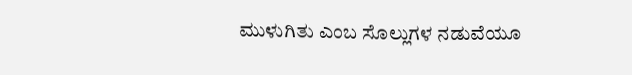ಮುಳುಗಿತು ಎಂಬ ಸೊಲ್ಲುಗಳ ನಡುವೆಯೂ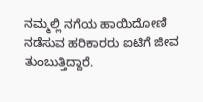ನಮ್ಮಲ್ಲಿ ನಗೆಯ ಹಾಯಿದೋಣಿ ನಡೆಸುವ ಹರಿಕಾರರು ಐಟಿಗೆ ಜೀವ ತುಂಬುತ್ತಿದ್ದಾರೆ.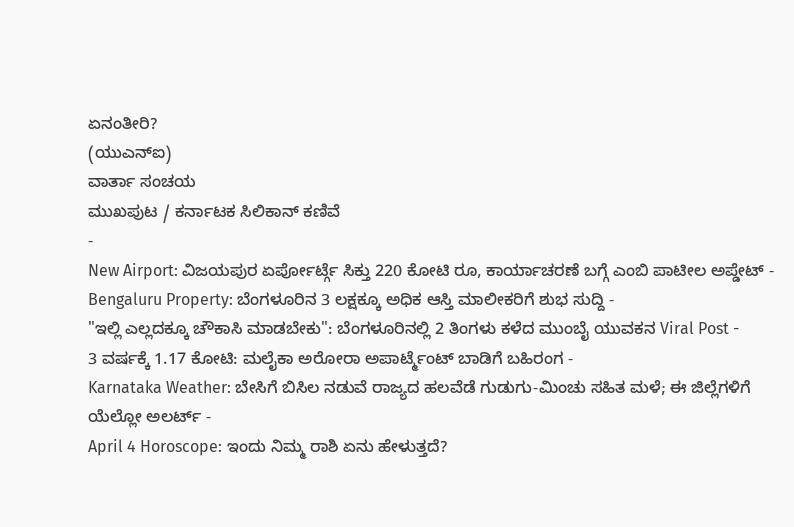ಏನಂತೀರಿ?
(ಯುಎನ್ಐ)
ವಾರ್ತಾ ಸಂಚಯ
ಮುಖಪುಟ / ಕರ್ನಾಟಕ ಸಿಲಿಕಾನ್ ಕಣಿವೆ
-
New Airport: ವಿಜಯಪುರ ಏರ್ಪೋರ್ಟ್ಗೆ ಸಿಕ್ತು 220 ಕೋಟಿ ರೂ, ಕಾರ್ಯಾಚರಣೆ ಬಗ್ಗೆ ಎಂಬಿ ಪಾಟೀಲ ಅಪ್ಡೇಟ್ -
Bengaluru Property: ಬೆಂಗಳೂರಿನ 3 ಲಕ್ಷಕ್ಕೂ ಅಧಿಕ ಆಸ್ತಿ ಮಾಲೀಕರಿಗೆ ಶುಭ ಸುದ್ದಿ -
"ಇಲ್ಲಿ ಎಲ್ಲದಕ್ಕೂ ಚೌಕಾಸಿ ಮಾಡಬೇಕು": ಬೆಂಗಳೂರಿನಲ್ಲಿ 2 ತಿಂಗಳು ಕಳೆದ ಮುಂಬೈ ಯುವಕನ Viral Post -
3 ವರ್ಷಕ್ಕೆ 1.17 ಕೋಟಿ: ಮಲೈಕಾ ಅರೋರಾ ಅಪಾರ್ಟ್ಮೆಂಟ್ ಬಾಡಿಗೆ ಬಹಿರಂಗ -
Karnataka Weather: ಬೇಸಿಗೆ ಬಿಸಿಲ ನಡುವೆ ರಾಜ್ಯದ ಹಲವೆಡೆ ಗುಡುಗು-ಮಿಂಚು ಸಹಿತ ಮಳೆ; ಈ ಜಿಲ್ಲೆಗಳಿಗೆ ಯೆಲ್ಲೋ ಅಲರ್ಟ್ -
April 4 Horoscope: ಇಂದು ನಿಮ್ಮ ರಾಶಿ ಏನು ಹೇಳುತ್ತದೆ?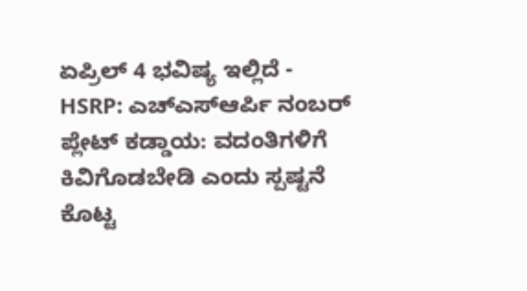ಏಪ್ರಿಲ್ 4 ಭವಿಷ್ಯ ಇಲ್ಲಿದೆ -
HSRP: ಎಚ್ಎಸ್ಆರ್ಪಿ ನಂಬರ್ ಪ್ಲೇಟ್ ಕಡ್ಡಾಯ: ವದಂತಿಗಳಿಗೆ ಕಿವಿಗೊಡಬೇಡಿ ಎಂದು ಸ್ಪಷ್ಟನೆ ಕೊಟ್ಟ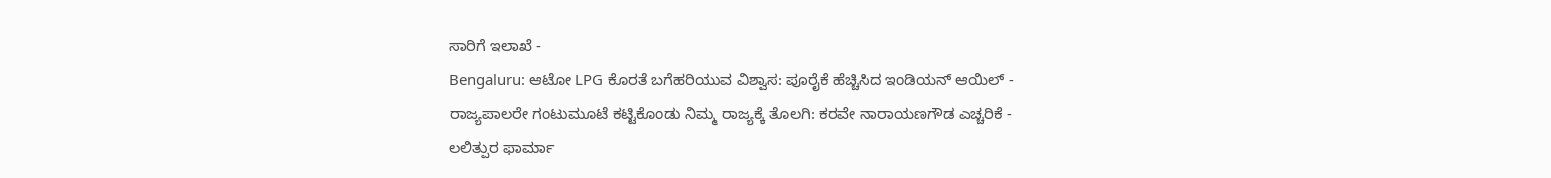ಸಾರಿಗೆ ಇಲಾಖೆ -
Bengaluru: ಆಟೋ LPG ಕೊರತೆ ಬಗೆಹರಿಯುವ ವಿಶ್ವಾಸ: ಪೂರೈಕೆ ಹೆಚ್ಚಿಸಿದ ಇಂಡಿಯನ್ ಆಯಿಲ್ -
ರಾಜ್ಯಪಾಲರೇ ಗಂಟುಮೂಟೆ ಕಟ್ಟಿಕೊಂಡು ನಿಮ್ಮ ರಾಜ್ಯಕ್ಕೆ ತೊಲಗಿ: ಕರವೇ ನಾರಾಯಣಗೌಡ ಎಚ್ಚರಿಕೆ -
ಲಲಿತ್ಪುರ ಫಾರ್ಮಾ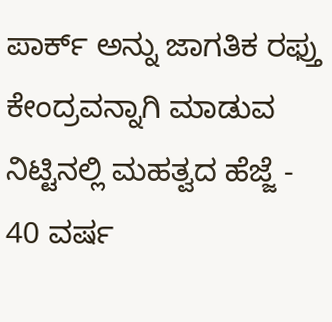ಪಾರ್ಕ್ ಅನ್ನು ಜಾಗತಿಕ ರಫ್ತು ಕೇಂದ್ರವನ್ನಾಗಿ ಮಾಡುವ ನಿಟ್ಟಿನಲ್ಲಿ ಮಹತ್ವದ ಹೆಜ್ಜೆ -
40 ವರ್ಷ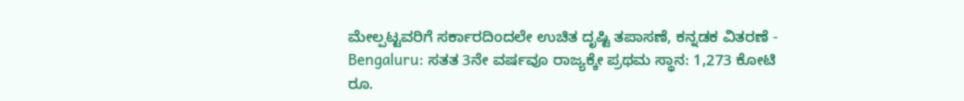ಮೇಲ್ಪಟ್ಟವರಿಗೆ ಸರ್ಕಾರದಿಂದಲೇ ಉಚಿತ ದೃಷ್ಟಿ ತಪಾಸಣೆ, ಕನ್ನಡಕ ವಿತರಣೆ -
Bengaluru: ಸತತ 3ನೇ ವರ್ಷವೂ ರಾಜ್ಯಕ್ಕೇ ಪ್ರಥಮ ಸ್ಥಾನ: 1,273 ಕೋಟಿ ರೂ.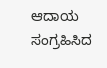ಆದಾಯ ಸಂಗ್ರಹಿಸಿದ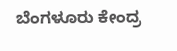ಬೆಂಗಳೂರು ಕೇಂದ್ರ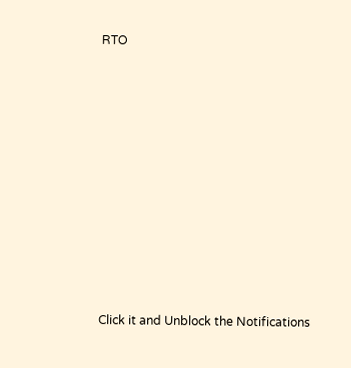RTO












Click it and Unblock the Notifications